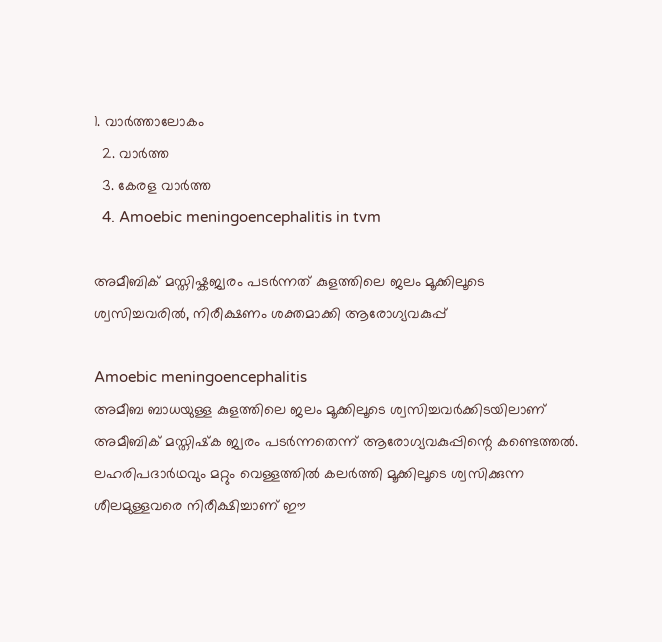1. വാര്‍ത്താലോകം
  2. വാര്‍ത്ത
  3. കേരള വാര്‍ത്ത
  4. Amoebic meningoencephalitis in tvm

അമീബിക് മസ്തിഷ്കജ്വരം പടർന്നത് കുളത്തിലെ ജലം മൂക്കിലൂടെ ശ്വസിച്ചവരിൽ, നിരീക്ഷണം ശക്തമാക്കി ആരോഗ്യവകുപ്പ്

Amoebic meningoencephalitis
അമീബ ബാധയുള്ള കുളത്തിലെ ജലം മൂക്കിലൂടെ ശ്വസിച്ചവര്‍ക്കിടയിലാണ് അമീബിക് മസ്തിഷ്‌ക ജ്വരം പടര്‍ന്നതെന്ന് ആരോഗ്യവകുപ്പിന്റെ കണ്ടെത്തല്‍. ലഹരിപദാര്‍ഥവും മറ്റും വെള്ളത്തില്‍ കലര്‍ത്തി മൂക്കിലൂടെ ശ്വസിക്കുന്ന ശീലമുള്ളവരെ നിരീക്ഷിച്ചാണ് ഈ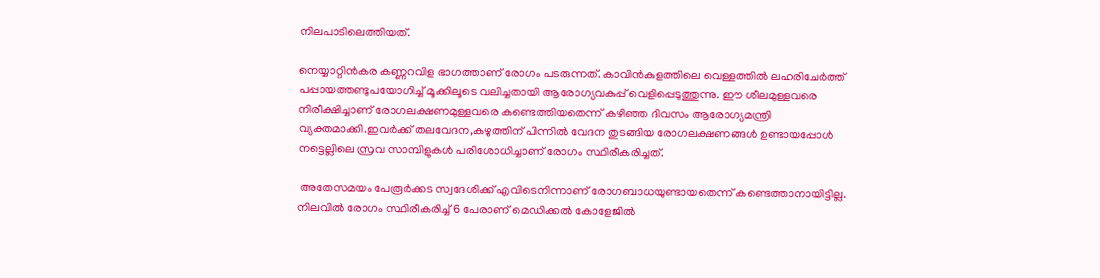നിലപാടിലെത്തിയത്.

നെയ്യാറ്റിന്‍കര കണ്ണറവിള ഭാഗത്താണ് രോഗം പടരുന്നത്. കാവിന്‍കുളത്തിലെ വെള്ളത്തില്‍ ലഹരിചേര്‍ത്ത് പപ്പായത്തണ്ടുപയോഗിച്ച് മൂക്കിലൂടെ വലിച്ചതായി ആരോഗ്യവകുപ്പ് വെളിപ്പെടുത്തുന്നു. ഈ ശീലമുള്ളവരെ നിരീക്ഷിച്ചാണ് രോഗലക്ഷണമുള്ളവരെ കണ്ടെത്തിയതെന്ന് കഴിഞ്ഞ ദിവസം ആരോഗ്യമന്ത്രി വ്യക്തമാക്കി.ഇവര്‍ക്ക് തലവേദന,കഴുത്തിന് പിന്നില്‍ വേദന തുടങ്ങിയ രോഗലക്ഷണങ്ങള്‍ ഉണ്ടായപ്പോള്‍ നട്ടെല്ലിലെ സ്രവ സാമ്പിളുകള്‍ പരിശോധിച്ചാണ് രോഗം സ്ഥിരീകരിച്ചത്.

 അതേസമയം പേരൂര്‍ക്കട സ്വദേശിക്ക് എവിടെനിന്നാണ് രോഗബാധയുണ്ടായതെന്ന് കണ്ടെത്താനായിട്ടില്ല. നിലവില്‍ രോഗം സ്ഥിരീകരിച്ച് 6 പേരാണ് മെഡിക്കല്‍ കോളേജില്‍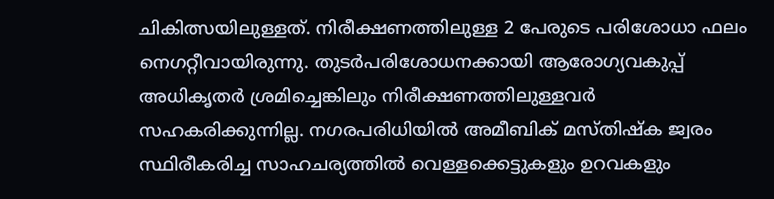ചികിത്സയിലുള്ളത്. നിരീക്ഷണത്തിലുള്ള 2 പേരുടെ പരിശോധാ ഫലം നെഗറ്റീവായിരുന്നു. തുടര്‍പരിശോധനക്കായി ആരോഗ്യവകുപ്പ് അധികൃതര്‍ ശ്രമിച്ചെങ്കിലും നിരീക്ഷണത്തിലുള്ളവര്‍ സഹകരിക്കുന്നില്ല. നഗരപരിധിയില്‍ അമീബിക് മസ്തിഷ്‌ക ജ്വരം സ്ഥിരീകരിച്ച സാഹചര്യത്തില്‍ വെള്ളക്കെട്ടുകളും ഉറവകളും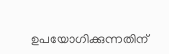ഉപയോഗിക്കുന്നതിന്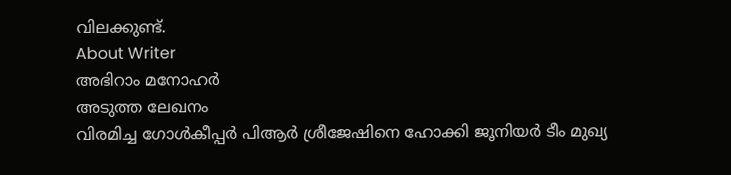വിലക്കുണ്ട്.
About Writer
അഭിറാം മനോഹർ
അടുത്ത ലേഖനം
വിരമിച്ച ഗോള്‍കീപ്പര്‍ പിആര്‍ ശ്രീജേഷിനെ ഹോക്കി ജൂനിയര്‍ ടീം മുഖ്യ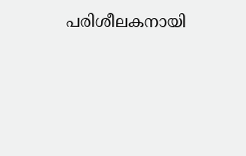പരിശീലകനായി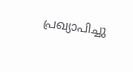പ്രഖ്യാപിച്ചു